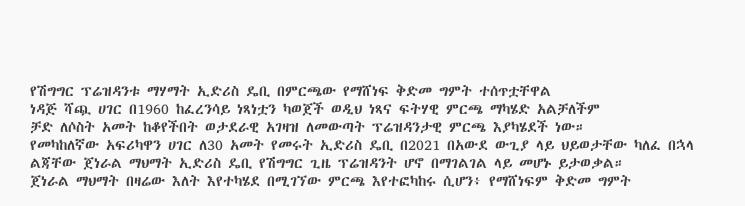የሽግግር ፕሬዝዳንቱ ማሃማት ኢድሪስ ዴቢ በምርጫው የማሸነፍ ቅድመ ግምት ተሰጥቷቸዋል
ነዳጅ ሻጯ ሀገር በ1960 ከፈረንሳይ ነጻነቷን ካወጀች ወዲህ ነጻና ፍትሃዊ ምርጫ ማካሄድ አልቻለችም
ቻድ ለሶስት አመት ከቆየችበት ወታደራዊ አገዛዝ ለመውጣት ፕሬዝዳንታዊ ምርጫ እያካሄደች ነው።
የመካከለኛው አፍሪካዋን ሀገር ለ30 አመት የመሩት ኢድሪስ ዴቢ በ2021 በአውደ ውጊያ ላይ ህይወታቸው ካለፈ በኋላ ልጃቸው ጀነራል ማህማት ኢድሪስ ዴቢ የሽግግር ጊዜ ፕሬዝዳንት ሆኖ በማገልገል ላይ መሆኑ ይታወቃል።
ጀነራል ማህማት በዛሬው እለት እየተካሄደ በሚገኘው ምርጫ እየተፎካከሩ ሲሆን፥ የማሸነፍም ቅድመ ግምት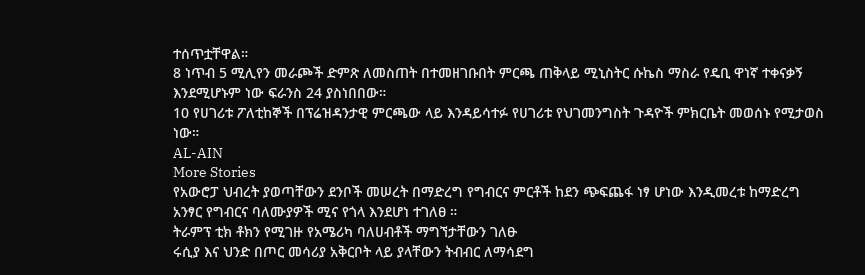ተሰጥቷቸዋል።
8 ነጥብ 5 ሚሊየን መራጮች ድምጽ ለመስጠት በተመዘገቡበት ምርጫ ጠቅላይ ሚኒስትር ሱኬስ ማስራ የዴቢ ዋነኛ ተቀናቃኝ እንደሚሆኑም ነው ፍራንስ 24 ያስነበበው።
10 የሀገሪቱ ፖለቲከኞች በፕሬዝዳንታዊ ምርጫው ላይ እንዳይሳተፉ የሀገሪቱ የህገመንግስት ጉዳዮች ምክርቤት መወሰኑ የሚታወስ ነው።
AL-AIN
More Stories
የአውሮፓ ህብረት ያወጣቸውን ደንቦች መሠረት በማድረግ የግብርና ምርቶች ከደን ጭፍጨፋ ነፃ ሆነው እንዲመረቱ ከማድረግ አንፃር የግብርና ባለሙያዎች ሚና የጎላ እንደሆነ ተገለፀ ።
ትራምፕ ቲክ ቶክን የሚገዙ የአሜሪካ ባለሀብቶች ማግኘታቸውን ገለፁ
ሩሲያ እና ህንድ በጦር መሳሪያ አቅርቦት ላይ ያላቸውን ትብብር ለማሳደግ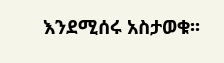እንደሚሰሩ አስታወቁ፡፡